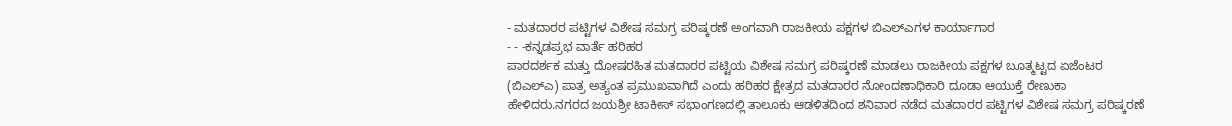- ಮತದಾರರ ಪಟ್ಟಿಗಳ ವಿಶೇಷ ಸಮಗ್ರ ಪರಿಷ್ಕರಣೆ ಅಂಗವಾಗಿ ರಾಜಕೀಯ ಪಕ್ಷಗಳ ಬಿಎಲ್ಎಗಳ ಕಾರ್ಯಾಗಾರ
- - -ಕನ್ನಡಪ್ರಭ ವಾರ್ತೆ ಹರಿಹರ
ಪಾರದರ್ಶಕ ಮತ್ತು ದೋಷರಹಿತ ಮತದಾರರ ಪಟ್ಟಿಯ ವಿಶೇಷ ಸಮಗ್ರ ಪರಿಷ್ಕರಣೆ ಮಾಡಲು ರಾಜಕೀಯ ಪಕ್ಷಗಳ ಬೂತ್ಮಟ್ಟದ ಏಜೆಂಟರ (ಬಿಎಲ್ಎ) ಪಾತ್ರ ಅತ್ಯಂತ ಪ್ರಮುಖವಾಗಿದೆ ಎಂದು ಹರಿಹರ ಕ್ಷೇತ್ರದ ಮತದಾರರ ನೋಂದಣಾಧಿಕಾರಿ ದೂಡಾ ಆಯುಕ್ತೆ ರೇಣುಕಾ ಹೇಳಿದರು.ನಗರದ ಜಯಶ್ರೀ ಟಾಕೀಸ್ ಸಭಾಂಗಣದಲ್ಲಿ ತಾಲೂಕು ಆಡಳಿತದಿಂದ ಶನಿವಾರ ನಡೆದ ಮತದಾರರ ಪಟ್ಟಿಗಳ ವಿಶೇಷ ಸಮಗ್ರ ಪರಿಷ್ಕರಣೆ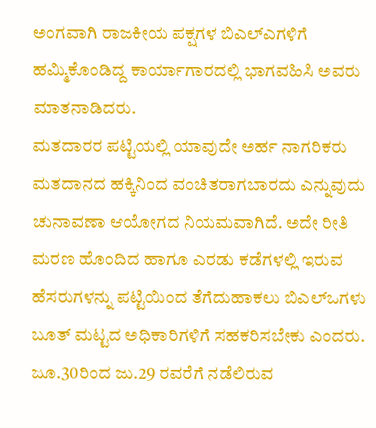ಅಂಗವಾಗಿ ರಾಜಕೀಯ ಪಕ್ಷಗಳ ಬಿಎಲ್ಎಗಳಿಗೆ ಹಮ್ಮಿಕೊಂಡಿದ್ದ ಕಾರ್ಯಾಗಾರದಲ್ಲಿ ಭಾಗವಹಿಸಿ ಅವರು ಮಾತನಾಡಿದರು.
ಮತದಾರರ ಪಟ್ಟಿಯಲ್ಲಿ ಯಾವುದೇ ಅರ್ಹ ನಾಗರಿಕರು ಮತದಾನದ ಹಕ್ಕಿನಿಂದ ವಂಚಿತರಾಗಬಾರದು ಎನ್ನುವುದು ಚುನಾವಣಾ ಆಯೋಗದ ನಿಯಮವಾಗಿದೆ. ಅದೇ ರೀತಿ ಮರಣ ಹೊಂದಿದ ಹಾಗೂ ಎರಡು ಕಡೆಗಳಲ್ಲಿ ಇರುವ ಹೆಸರುಗಳನ್ನು ಪಟ್ಟಿಯಿಂದ ತೆಗೆದುಹಾಕಲು ಬಿಎಲ್ಒಗಳು ಬೂತ್ ಮಟ್ಟದ ಅಧಿಕಾರಿಗಳಿಗೆ ಸಹಕರಿಸಬೇಕು ಎಂದರು.
ಜೂ.30ರಿಂದ ಜು.29 ರವರೆಗೆ ನಡೆಲಿರುವ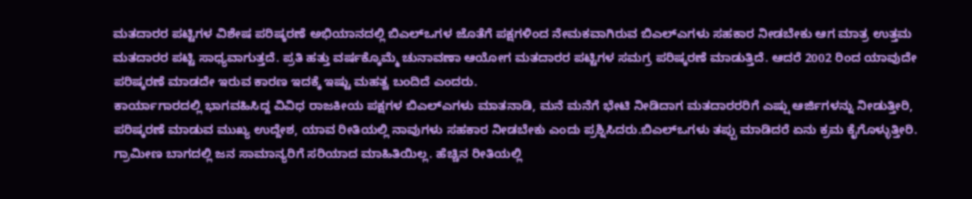ಮತದಾರರ ಪಟ್ಟಿಗಳ ವಿಶೇಷ ಪರಿಷ್ಕರಣೆ ಅಭಿಯಾನದಲ್ಲಿ ಬಿಎಲ್ಒಗಳ ಜೊತೆಗೆ ಪಕ್ಷಗಳಿಂದ ನೇಮಕವಾಗಿರುವ ಬಿಎಲ್ಎಗಳು ಸಹಕಾರ ನೀಡಬೇಕು ಆಗ ಮಾತ್ರ ಉತ್ತಮ ಮತದಾರರ ಪಟ್ಟಿ ಸಾಧ್ಯವಾಗುತ್ತದೆ. ಪ್ರತಿ ಹತ್ತು ವರ್ಷಕ್ಕೊಮ್ಮೆ ಚುನಾವಣಾ ಆಯೋಗ ಮತದಾರರ ಪಟ್ಟಿಗಳ ಸಮಗ್ರ ಪರಿಷ್ಕರಣೆ ಮಾಡುತ್ತಿದೆ. ಆದರೆ 2002 ರಿಂದ ಯಾವುದೇ ಪರಿಷ್ಕರಣೆ ಮಾಡದೇ ಇರುವ ಕಾರಣ ಇದಕ್ಕೆ ಇಷ್ಟು ಮಹತ್ವ ಬಂದಿದೆ ಎಂದರು.
ಕಾರ್ಯಾಗಾರದಲ್ಲಿ ಭಾಗವಹಿಸಿದ್ದ ವಿವಿಧ ರಾಜಕೀಯ ಪಕ್ಷಗಳ ಬಿಎಲ್ಎಗಳು ಮಾತನಾಡಿ, ಮನೆ ಮನೆಗೆ ಭೇಟಿ ನೀಡಿದಾಗ ಮತದಾರರರಿಗೆ ಎಷ್ಷು ಆರ್ಜಿಗಳನ್ನು ನೀಡುತ್ತೀರಿ, ಪರಿಷ್ಕರಣೆ ಮಾಡುವ ಮುಖ್ಯ ಉದ್ದೇಶ, ಯಾವ ರೀತಿಯಲ್ಲಿ ನಾವುಗಳು ಸಹಕಾರ ನೀಡಬೇಕು ಎಂದು ಪ್ರಶ್ನಿಸಿದರು.ಬಿಎಲ್ಒಗಳು ತಪ್ಪು ಮಾಡಿದರೆ ಏನು ಕ್ರಮ ಕೈಗೊಳ್ಳುತ್ತೀರಿ. ಗ್ರಾಮೀಣ ಬಾಗದಲ್ಲಿ ಜನ ಸಾಮಾನ್ಯರಿಗೆ ಸರಿಯಾದ ಮಾಹಿತಿಯಿಲ್ಲ. ಹೆಚ್ಚಿನ ರೀತಿಯಲ್ಲಿ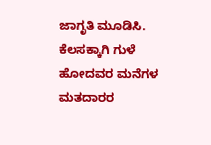ಜಾಗೃತಿ ಮೂಡಿಸಿ. ಕೆಲಸಕ್ಕಾಗಿ ಗುಳೆ ಹೋದವರ ಮನೆಗಳ ಮತದಾರರ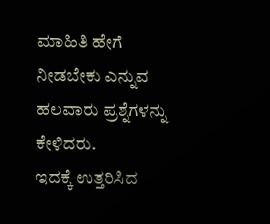ಮಾಹಿತಿ ಹೇಗೆ ನೀಡಬೇಕು ಎನ್ನುವ ಹಲವಾರು ಪ್ರಶ್ನೆಗಳನ್ನು ಕೇಳಿದರು.
ಇದಕ್ಕೆ ಉತ್ತರಿಸಿದ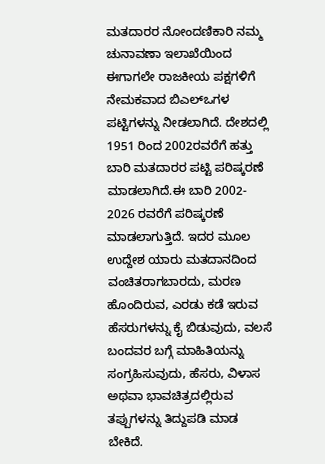ಮತದಾರರ ನೋಂದಣಿಕಾರಿ ನಮ್ಮ ಚುನಾವಣಾ ಇಲಾಖೆಯಿಂದ ಈಗಾಗಲೇ ರಾಜಕೀಯ ಪಕ್ಷಗಳಿಗೆ ನೇಮಕವಾದ ಬಿಎಲ್ಒಗಳ ಪಟ್ಟಿಗಳನ್ನು ನೀಡಲಾಗಿದೆ. ದೇಶದಲ್ಲಿ 1951 ರಿಂದ 2002ರವರೆಗೆ ಹತ್ತು ಬಾರಿ ಮತದಾರರ ಪಟ್ಟಿ ಪರಿಷ್ಕರಣೆ ಮಾಡಲಾಗಿದೆ.ಈ ಬಾರಿ 2002- 2026 ರವರೆಗೆ ಪರಿಷ್ಕರಣೆ ಮಾಡಲಾಗುತ್ತಿದೆ. ಇದರ ಮೂಲ ಉದ್ದೇಶ ಯಾರು ಮತದಾನದಿಂದ ವಂಚಿತರಾಗಬಾರದು, ಮರಣ ಹೊಂದಿರುವ, ಎರಡು ಕಡೆ ಇರುವ ಹೆಸರುಗಳನ್ನು ಕೈ ಬಿಡುವುದು, ವಲಸೆ ಬಂದವರ ಬಗ್ಗೆ ಮಾಹಿತಿಯನ್ನು ಸಂಗ್ರಹಿಸುವುದು, ಹೆಸರು, ವಿಳಾಸ ಅಥವಾ ಭಾವಚಿತ್ರದಲ್ಲಿರುವ ತಪ್ಪುಗಳನ್ನು ತಿದ್ದುಪಡಿ ಮಾಡ ಬೇಕಿದೆ.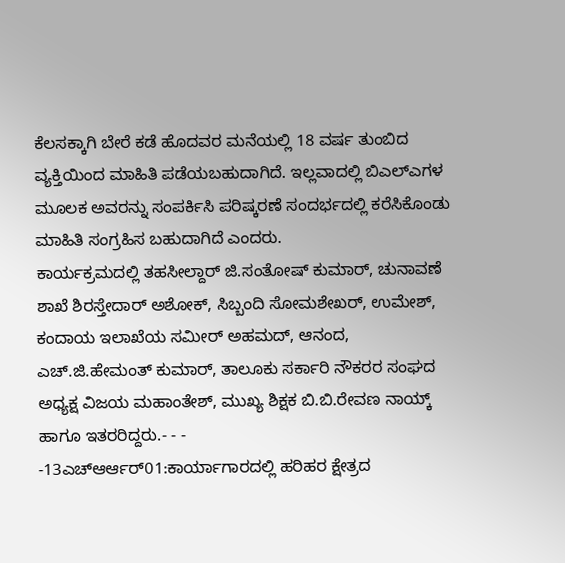ಕೆಲಸಕ್ಕಾಗಿ ಬೇರೆ ಕಡೆ ಹೊದವರ ಮನೆಯಲ್ಲಿ 18 ವರ್ಷ ತುಂಬಿದ ವ್ಯಕ್ತಿಯಿಂದ ಮಾಹಿತಿ ಪಡೆಯಬಹುದಾಗಿದೆ. ಇಲ್ಲವಾದಲ್ಲಿ ಬಿಎಲ್ಎಗಳ ಮೂಲಕ ಅವರನ್ನು ಸಂಪರ್ಕಿಸಿ ಪರಿಷ್ಕರಣೆ ಸಂದರ್ಭದಲ್ಲಿ ಕರೆಸಿಕೊಂಡು ಮಾಹಿತಿ ಸಂಗ್ರಹಿಸ ಬಹುದಾಗಿದೆ ಎಂದರು.
ಕಾರ್ಯಕ್ರಮದಲ್ಲಿ ತಹಸೀಲ್ದಾರ್ ಜಿ.ಸಂತೋಷ್ ಕುಮಾರ್, ಚುನಾವಣೆ ಶಾಖೆ ಶಿರಸ್ತೇದಾರ್ ಅಶೋಕ್, ಸಿಬ್ಬಂದಿ ಸೋಮಶೇಖರ್, ಉಮೇಶ್, ಕಂದಾಯ ಇಲಾಖೆಯ ಸಮೀರ್ ಅಹಮದ್, ಆನಂದ, ಎಚ್.ಜಿ.ಹೇಮಂತ್ ಕುಮಾರ್, ತಾಲೂಕು ಸರ್ಕಾರಿ ನೌಕರರ ಸಂಘದ ಅಧ್ಯಕ್ಷ ವಿಜಯ ಮಹಾಂತೇಶ್, ಮುಖ್ಯ ಶಿಕ್ಷಕ ಬಿ.ಬಿ.ರೇವಣ ನಾಯ್ಕ್ ಹಾಗೂ ಇತರರಿದ್ದರು.- - -
-13ಎಚ್ಆರ್ಆರ್01:ಕಾರ್ಯಾಗಾರದಲ್ಲಿ ಹರಿಹರ ಕ್ಷೇತ್ರದ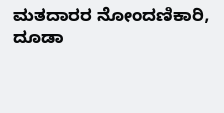ಮತದಾರರ ನೋಂದಣಿಕಾರಿ, ದೂಡಾ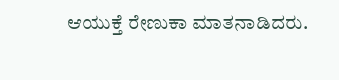ಆಯುಕ್ತೆ ರೇಣುಕಾ ಮಾತನಾಡಿದರು.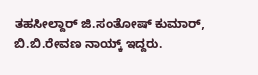ತಹಸೀಲ್ದಾರ್ ಜಿ.ಸಂತೋಷ್ ಕುಮಾರ್, ಬಿ.ಬಿ.ರೇವಣ ನಾಯ್ಕ್ ಇದ್ದರು.